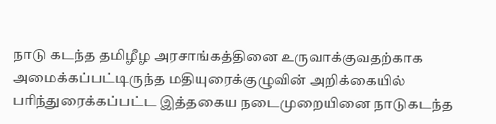நாடு கடந்த தமிழீழ அரசாங்கத்தினை உருவாக்குவதற்காக அமைக்கப்பட்டிருந்த மதியுரைக்குழுவின் அறிக்கையில் பரிந்துரைக்கப்பட்ட இத்தகைய நடைமுறையினை நாடுகடந்த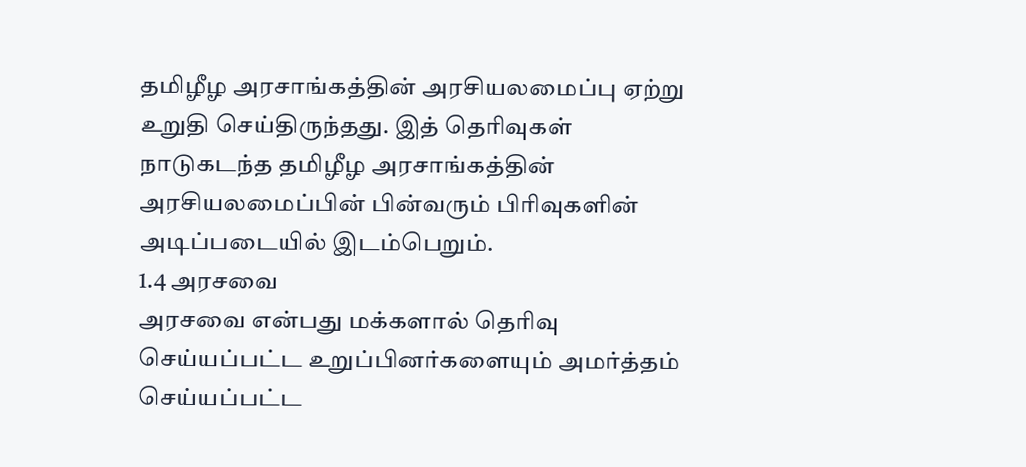தமிழீழ அரசாங்கத்தின் அரசியலமைப்பு ஏற்று உறுதி செய்திருந்தது. இத் தெரிவுகள் நாடுகடந்த தமிழீழ அரசாங்கத்தின் அரசியலமைப்பின் பின்வரும் பிரிவுகளின் அடிப்படையில் இடம்பெறும்.
1.4 அரசவை
அரசவை என்பது மக்களால் தெரிவு செய்யப்பட்ட உறுப்பினர்களையும் அமர்த்தம் செய்யப்பட்ட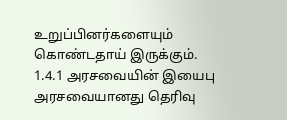உறுப்பினர்களையும் கொண்டதாய் இருக்கும்.
1.4.1 அரசவையின் இயைபு
அரசவையானது தெரிவு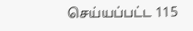செய்யப்பட்ட 115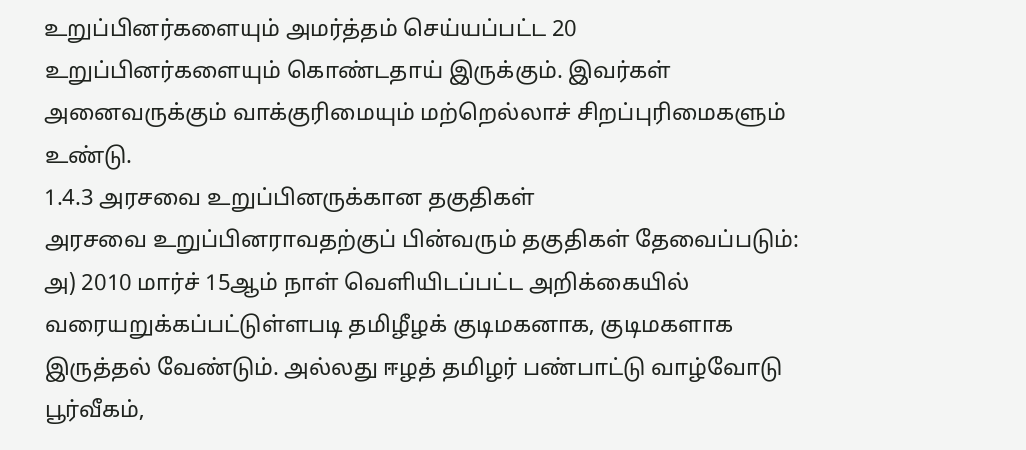உறுப்பினர்களையும் அமர்த்தம் செய்யப்பட்ட 20 உறுப்பினர்களையும் கொண்டதாய் இருக்கும். இவர்கள் அனைவருக்கும் வாக்குரிமையும் மற்றெல்லாச் சிறப்புரிமைகளும் உண்டு.
1.4.3 அரசவை உறுப்பினருக்கான தகுதிகள்
அரசவை உறுப்பினராவதற்குப் பின்வரும் தகுதிகள் தேவைப்படும்:
அ) 2010 மார்ச் 15ஆம் நாள் வெளியிடப்பட்ட அறிக்கையில் வரையறுக்கப்பட்டுள்ளபடி தமிழீழக் குடிமகனாக, குடிமகளாக இருத்தல் வேண்டும். அல்லது ஈழத் தமிழர் பண்பாட்டு வாழ்வோடு பூர்வீகம்,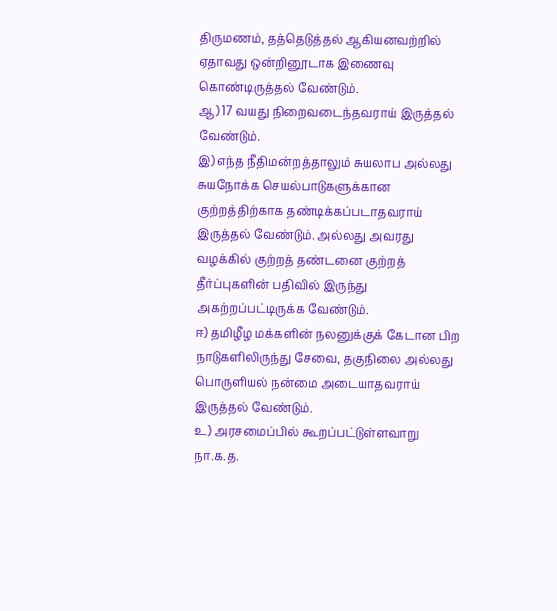திருமணம், தத்தெடுத்தல் ஆகியனவற்றில் ஏதாவது ஒன்றினூடாக இணைவு கொண்டிருத்தல் வேண்டும்.
ஆ) 17 வயது நிறைவடைந்தவராய் இருத்தல் வேண்டும்.
இ) எந்த நீதிமன்றத்தாலும் சுயலாப அல்லது சுயநோக்க செயல்பாடுகளுக்கான குற்றத்திற்காக தண்டிக்கப்படாதவராய் இருத்தல் வேண்டும். அல்லது அவரது வழக்கில் குற்றத் தண்டனை குற்றத் தீர்ப்புகளின் பதிவில் இருந்து அகற்றப்பட்டிருக்க வேண்டும்.
ஈ) தமிழீழ மக்களின் நலனுக்குக் கேடான பிற நாடுகளிலிருந்து சேவை, தகுநிலை அல்லது பொருளியல் நன்மை அடையாதவராய் இருத்தல் வேண்டும்.
உ) அரசமைப்பில் கூறப்பட்டுள்ளவாறு நா.க.த.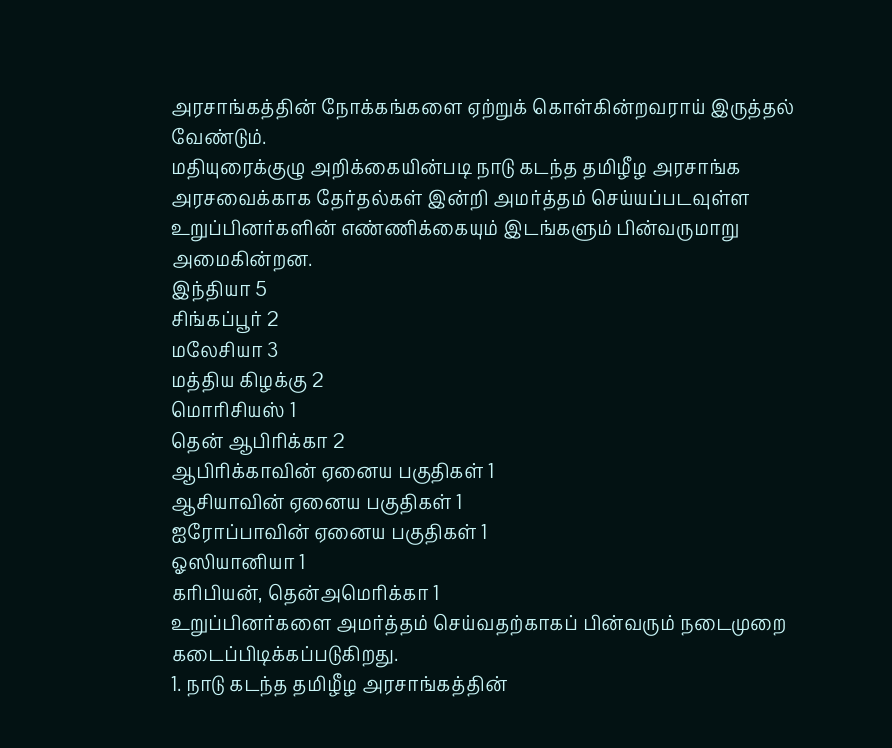அரசாங்கத்தின் நோக்கங்களை ஏற்றுக் கொள்கின்றவராய் இருத்தல் வேண்டும்.
மதியுரைக்குழு அறிக்கையின்படி நாடு கடந்த தமிழீழ அரசாங்க அரசவைக்காக தேர்தல்கள் இன்றி அமர்த்தம் செய்யப்படவுள்ள உறுப்பினர்களின் எண்ணிக்கையும் இடங்களும் பின்வருமாறு அமைகின்றன.
இந்தியா 5
சிங்கப்பூர் 2
மலேசியா 3
மத்திய கிழக்கு 2
மொரிசியஸ் 1
தென் ஆபிரிக்கா 2
ஆபிரிக்காவின் ஏனைய பகுதிகள் 1
ஆசியாவின் ஏனைய பகுதிகள் 1
ஐரோப்பாவின் ஏனைய பகுதிகள் 1
ஓஸியானியா 1
கரிபியன், தென்அமெரிக்கா 1
உறுப்பினர்களை அமர்த்தம் செய்வதற்காகப் பின்வரும் நடைமுறை கடைப்பிடிக்கப்படுகிறது.
1. நாடு கடந்த தமிழீழ அரசாங்கத்தின்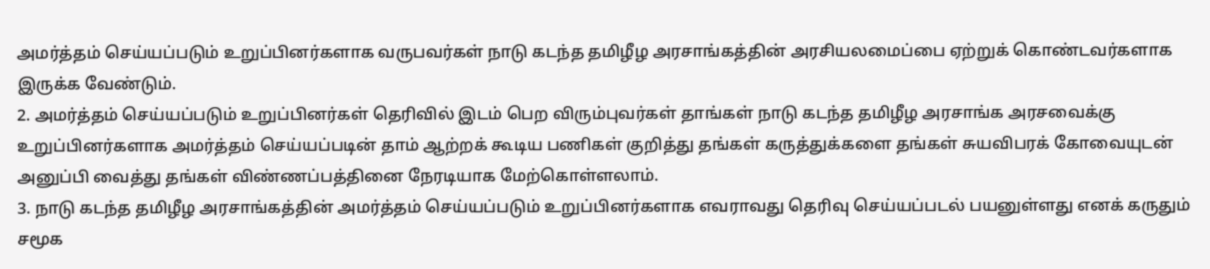அமர்த்தம் செய்யப்படும் உறுப்பினர்களாக வருபவர்கள் நாடு கடந்த தமிழீழ அரசாங்கத்தின் அரசியலமைப்பை ஏற்றுக் கொண்டவர்களாக இருக்க வேண்டும்.
2. அமர்த்தம் செய்யப்படும் உறுப்பினர்கள் தெரிவில் இடம் பெற விரும்புவர்கள் தாங்கள் நாடு கடந்த தமிழீழ அரசாங்க அரசவைக்கு உறுப்பினர்களாக அமர்த்தம் செய்யப்படின் தாம் ஆற்றக் கூடிய பணிகள் குறித்து தங்கள் கருத்துக்களை தங்கள் சுயவிபரக் கோவையுடன் அனுப்பி வைத்து தங்கள் விண்ணப்பத்தினை நேரடியாக மேற்கொள்ளலாம்.
3. நாடு கடந்த தமிழீழ அரசாங்கத்தின் அமர்த்தம் செய்யப்படும் உறுப்பினர்களாக எவராவது தெரிவு செய்யப்படல் பயனுள்ளது எனக் கருதும் சமூக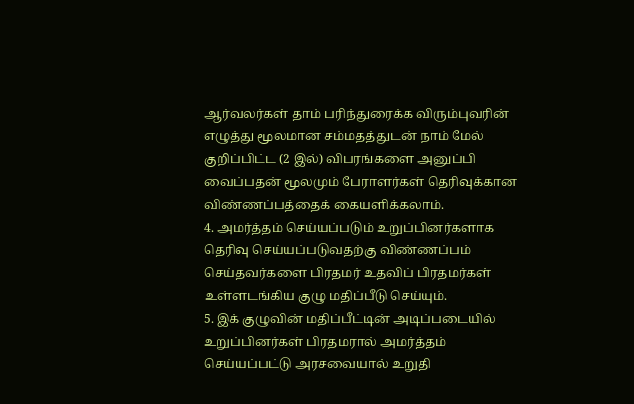ஆர்வலர்கள் தாம் பரிந்துரைக்க விரும்புவரின் எழுத்து மூலமான சம்மதத்துடன் நாம் மேல் குறிப்பிட்ட (2 இல்) விபரங்களை அனுப்பி வைப்பதன் மூலமும் பேராளர்கள் தெரிவுக்கான விண்ணப்பத்தைக் கையளிக்கலாம்.
4. அமர்த்தம் செய்யப்படும் உறுப்பினர்களாக தெரிவு செய்யப்படுவதற்கு விண்ணப்பம் செய்தவர்களை பிரதமர் உதவிப் பிரதமர்கள் உள்ளடங்கிய குழு மதிப்பீடு செய்யும்.
5. இக் குழுவின் மதிப்பீட்டின் அடிப்படையில் உறுப்பினர்கள் பிரதமரால் அமர்த்தம் செய்யப்பட்டு அரசவையால் உறுதி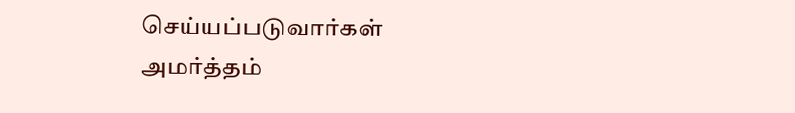செய்யப்படுவார்கள்
அமர்த்தம்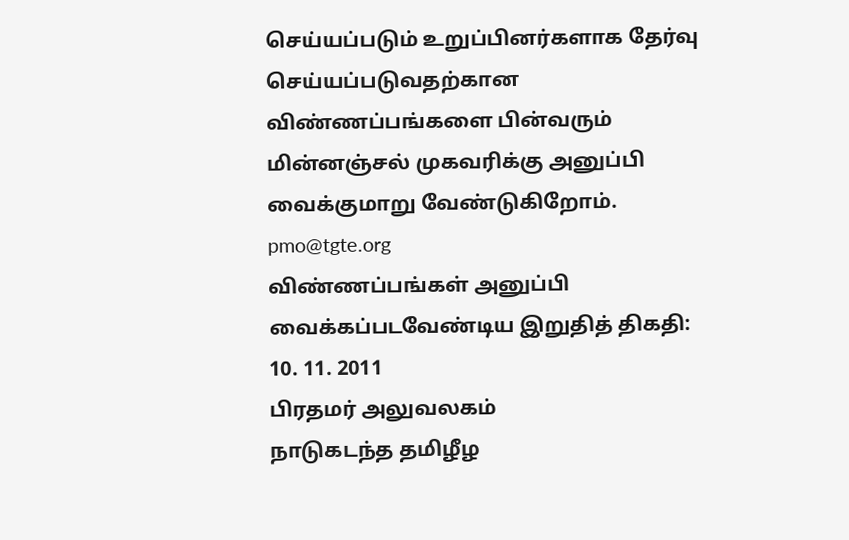செய்யப்படும் உறுப்பினர்களாக தேர்வு செய்யப்படுவதற்கான விண்ணப்பங்களை பின்வரும் மின்னஞ்சல் முகவரிக்கு அனுப்பி வைக்குமாறு வேண்டுகிறோம்.
pmo@tgte.org
விண்ணப்பங்கள் அனுப்பி வைக்கப்படவேண்டிய இறுதித் திகதி: 10. 11. 2011
பிரதமர் அலுவலகம்
நாடுகடந்த தமிழீழ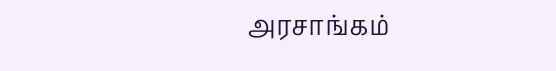அரசாங்கம்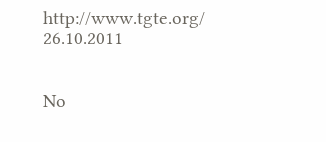http://www.tgte.org/
26.10.2011


No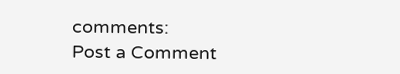comments:
Post a Comment